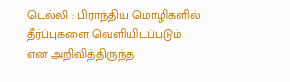டெல்லி : பிராந்திய மொழிகளில் தீர்ப்புகளை வெளியிடப்படும் என அறிவித்திருந்த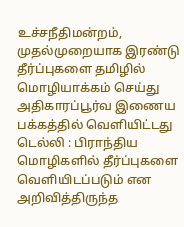உச்சநீதிமன்றம், முதல்முறையாக இரண்டு தீர்ப்புகளை தமிழில் மொழியாக்கம் செய்து அதிகாரப்பூர்வ இணைய பக்கத்தில் வெளியிட்டது
டெல்லி : பிராந்திய மொழிகளில் தீர்ப்புகளை வெளியிடப்படும் என அறிவித்திருந்த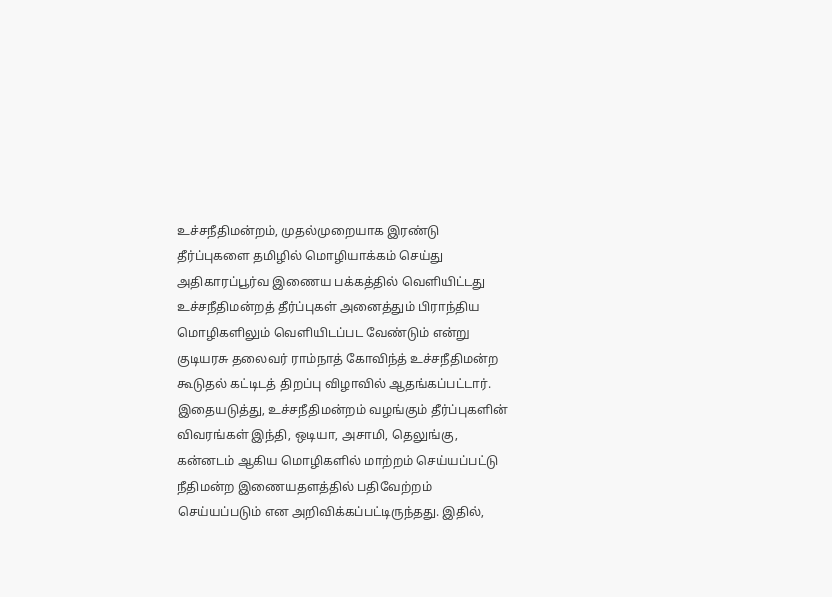உச்சநீதிமன்றம், முதல்முறையாக இரண்டு தீர்ப்புகளை தமிழில் மொழியாக்கம் செய்து அதிகாரப்பூர்வ இணைய பக்கத்தில் வெளியிட்டது
உச்சநீதிமன்றத் தீர்ப்புகள் அனைத்தும் பிராந்திய மொழிகளிலும் வெளியிடப்பட வேண்டும் என்று குடியரசு தலைவர் ராம்நாத் கோவிந்த் உச்சநீதிமன்ற கூடுதல் கட்டிடத் திறப்பு விழாவில் ஆதங்கப்பட்டார். இதையடுத்து, உச்சநீதிமன்றம் வழங்கும் தீர்ப்புகளின் விவரங்கள் இந்தி, ஒடியா, அசாமி, தெலுங்கு, கன்னடம் ஆகிய மொழிகளில் மாற்றம் செய்யப்பட்டு நீதிமன்ற இணையதளத்தில் பதிவேற்றம் செய்யப்படும் என அறிவிக்கப்பட்டிருந்தது. இதில்,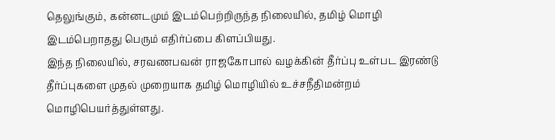தெலுங்கும், கன்னடமும் இடம்பெற்றிருந்த நிலையில், தமிழ் மொழி இடம்பெறாதது பெரும் எதிர்ப்பை கிளப்பியது.
இந்த நிலையில், சரவணபவன் ராஜகோபால் வழக்கின் தீர்ப்பு உள்பட இரண்டு தீர்ப்புகளை முதல் முறையாக தமிழ் மொழியில் உச்சநீதிமன்றம் மொழிபெயர்த்துள்ளது.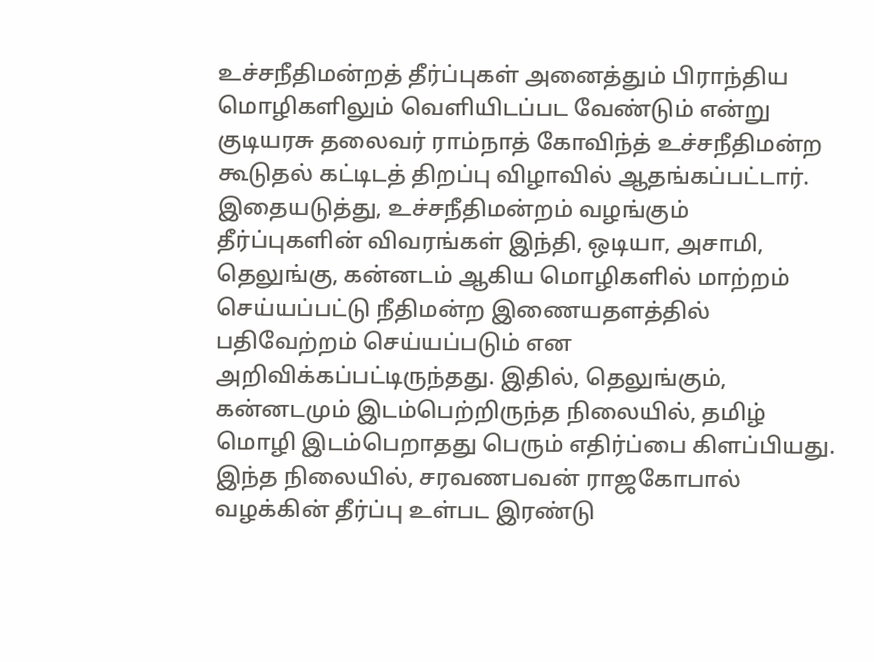உச்சநீதிமன்றத் தீர்ப்புகள் அனைத்தும் பிராந்திய மொழிகளிலும் வெளியிடப்பட வேண்டும் என்று குடியரசு தலைவர் ராம்நாத் கோவிந்த் உச்சநீதிமன்ற கூடுதல் கட்டிடத் திறப்பு விழாவில் ஆதங்கப்பட்டார். இதையடுத்து, உச்சநீதிமன்றம் வழங்கும் தீர்ப்புகளின் விவரங்கள் இந்தி, ஒடியா, அசாமி, தெலுங்கு, கன்னடம் ஆகிய மொழிகளில் மாற்றம் செய்யப்பட்டு நீதிமன்ற இணையதளத்தில் பதிவேற்றம் செய்யப்படும் என அறிவிக்கப்பட்டிருந்தது. இதில், தெலுங்கும், கன்னடமும் இடம்பெற்றிருந்த நிலையில், தமிழ் மொழி இடம்பெறாதது பெரும் எதிர்ப்பை கிளப்பியது.
இந்த நிலையில், சரவணபவன் ராஜகோபால் வழக்கின் தீர்ப்பு உள்பட இரண்டு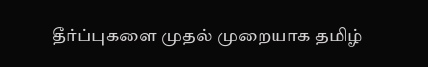தீர்ப்புகளை முதல் முறையாக தமிழ்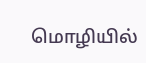மொழியில்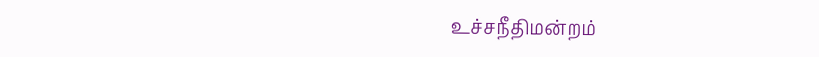உச்சநீதிமன்றம்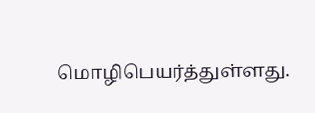மொழிபெயர்த்துள்ளது.